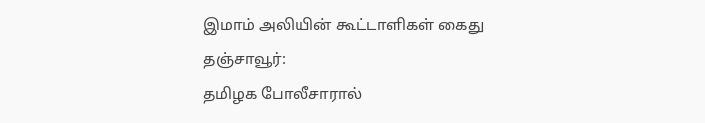இமாம் அலியின் கூட்டாளிகள் கைது
தஞ்சாவூர்:
தமிழக போலீசாரால்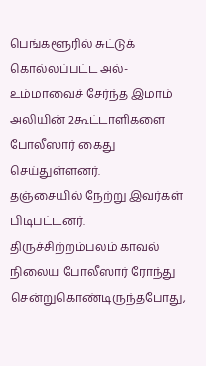பெங்களூரில் சுட்டுக் கொல்லப்பட்ட அல்-உம்மாவைச் சேர்ந்த இமாம் அலியின் 2கூட்டாளிகளை போலீஸார் கைது செய்துள்ளனர்.
தஞ்சையில் நேற்று இவர்கள் பிடிபட்டனர். திருச்சிற்றம்பலம் காவல் நிலைய போலீஸார் ரோந்து சென்றுகொண்டிருந்தபோது,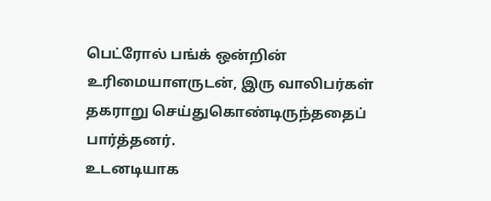பெட்ரோல் பங்க் ஒன்றின் உரிமையாளருடன், இரு வாலிபர்கள் தகராறு செய்துகொண்டிருந்ததைப் பார்த்தனர்.
உடனடியாக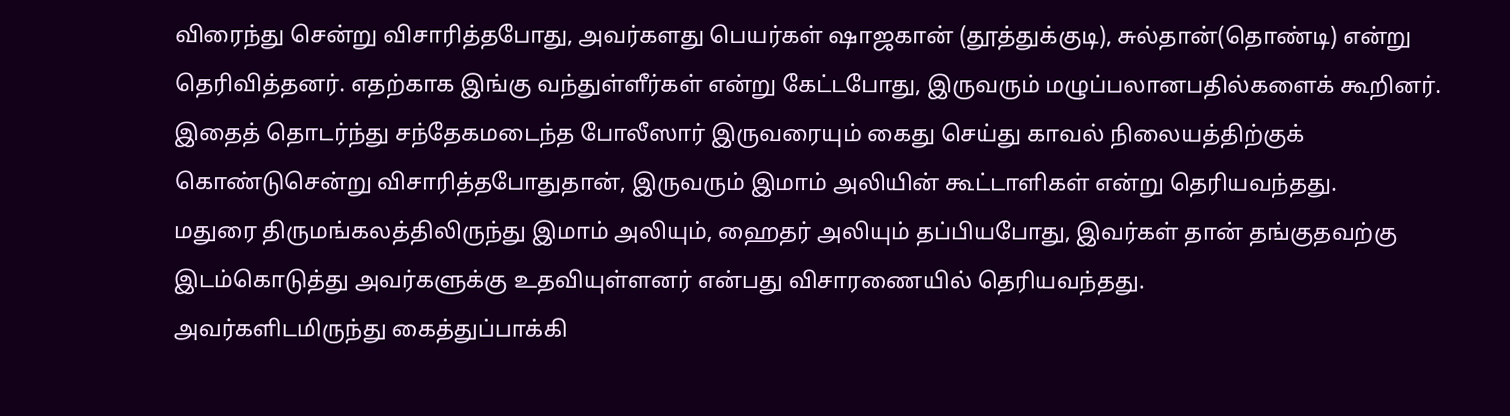விரைந்து சென்று விசாரித்தபோது, அவர்களது பெயர்கள் ஷாஜகான் (தூத்துக்குடி), சுல்தான்(தொண்டி) என்று தெரிவித்தனர். எதற்காக இங்கு வந்துள்ளீர்கள் என்று கேட்டபோது, இருவரும் மழுப்பலானபதில்களைக் கூறினர்.
இதைத் தொடர்ந்து சந்தேகமடைந்த போலீஸார் இருவரையும் கைது செய்து காவல் நிலையத்திற்குக் கொண்டுசென்று விசாரித்தபோதுதான், இருவரும் இமாம் அலியின் கூட்டாளிகள் என்று தெரியவந்தது.
மதுரை திருமங்கலத்திலிருந்து இமாம் அலியும், ஹைதர் அலியும் தப்பியபோது, இவர்கள் தான் தங்குதவற்கு இடம்கொடுத்து அவர்களுக்கு உதவியுள்ளனர் என்பது விசாரணையில் தெரியவந்தது.
அவர்களிடமிருந்து கைத்துப்பாக்கி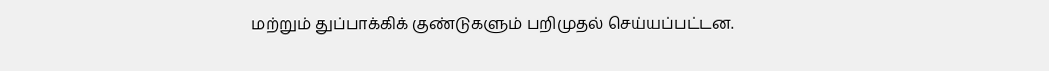மற்றும் துப்பாக்கிக் குண்டுகளும் பறிமுதல் செய்யப்பட்டன.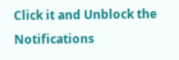Click it and Unblock the Notifications